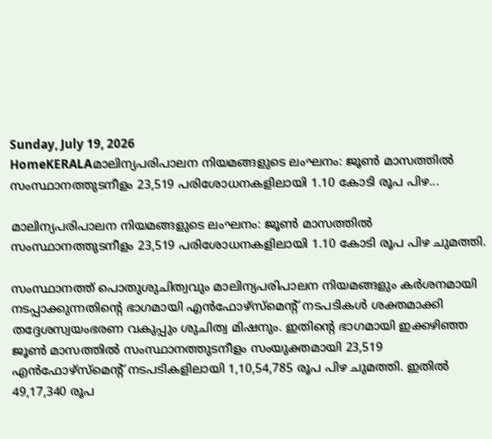Sunday, July 19, 2026
HomeKERALAമാലിന്യപരിപാലന നിയമങ്ങളുടെ ലംഘനം: ജൂണ്‍ മാസത്തിൽ സംസ്ഥാനത്തുടനീളം 23,519 പരിശോധനകളിലായി 1.10 കോടി രൂപ പിഴ...

മാലിന്യപരിപാലന നിയമങ്ങളുടെ ലംഘനം: ജൂണ്‍ മാസത്തിൽ സംസ്ഥാനത്തുടനീളം 23,519 പരിശോധനകളിലായി 1.10 കോടി രൂപ പിഴ ചുമത്തി.

സംസ്ഥാനത്ത് പൊതുശുചിത്വവും മാലിന്യപരിപാലന നിയമങ്ങളും കർശനമായി നടപ്പാക്കുന്നതിന്റെ ഭാഗമായി എൻഫോഴ്സ്മെന്റ് നടപടികൾ ശക്തമാക്കി തദ്ദേശസ്വയംഭരണ വകുപ്പും ശുചിത്വ മിഷനും. ഇതിന്റെ ഭാഗമായി ഇക്കഴിഞ്ഞ ജൂൺ മാസത്തിൽ സംസ്ഥാനത്തുടനീളം സംയുക്തമായി 23,519 എൻഫോഴ്സ്മെന്റ് നടപടികളിലായി 1,10,54,785 രൂപ പിഴ ചുമത്തി. ഇതിൽ 49,17,340 രൂപ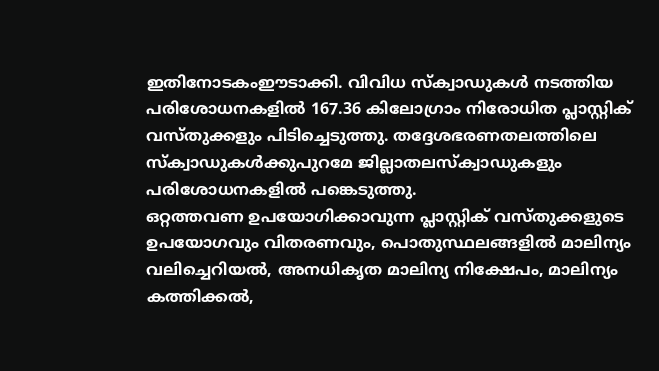ഇതിനോടകംഈടാക്കി. വിവിധ സ്ക്വാഡുകൾ നടത്തിയ പരിശോധനകളിൽ 167.36 കിലോഗ്രാം നിരോധിത പ്ലാസ്റ്റിക് വസ്തുക്കളും പിടിച്ചെടുത്തു. തദ്ദേശഭരണതലത്തിലെ സ്ക്വാഡുകൾക്കുപുറമേ ജില്ലാതലസ്ക്വാഡുകളും പരിശോധനകളിൽ പങ്കെടുത്തു.
ഒറ്റത്തവണ ഉപയോഗിക്കാവുന്ന പ്ലാസ്റ്റിക് വസ്തുക്കളുടെ ഉപയോഗവും വിതരണവും, പൊതുസ്ഥലങ്ങളിൽ മാലിന്യം വലിച്ചെറിയൽ, അനധികൃത മാലിന്യ നിക്ഷേപം, മാലിന്യം കത്തിക്കൽ,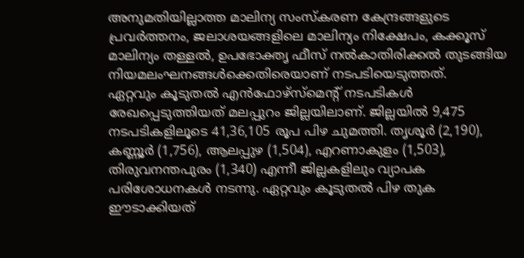അനുമതിയില്ലാത്ത മാലിന്യ സംസ്കരണ കേന്ദ്രങ്ങളുടെ പ്രവർത്തനം, ജലാശയങ്ങളിലെ മാലിന്യം നിക്ഷേപം, കക്കൂസ് മാലിന്യം തള്ളൽ, ഉപഭോക്തൃ ഫീസ് നല്‍കാതിരിക്കൽ തുടങ്ങിയ നിയമലംഘനങ്ങൾക്കെതിരെയാണ് നടപടിയെടുത്തത്.
ഏറ്റവും കൂടുതൽ എൻഫോഴ്സ്മെന്റ് നടപടികൾ രേഖപ്പെടുത്തിയത് മലപ്പുറം ജില്ലയിലാണ്. ജില്ലയിൽ 9,475 നടപടികളിലൂടെ 41,36,105 രൂപ പിഴ ചുമത്തി. തൃശൂർ (2,190), കണ്ണൂർ (1,756), ആലപ്പുഴ (1,504), എറണാകുളം (1,503), തിരുവനന്തപുരം (1,340) എന്നീ ജില്ലകളിലും വ്യാപക പരിശോധനകൾ നടന്നു. ഏറ്റവും കൂടുതൽ പിഴ തുക ഈടാക്കിയത്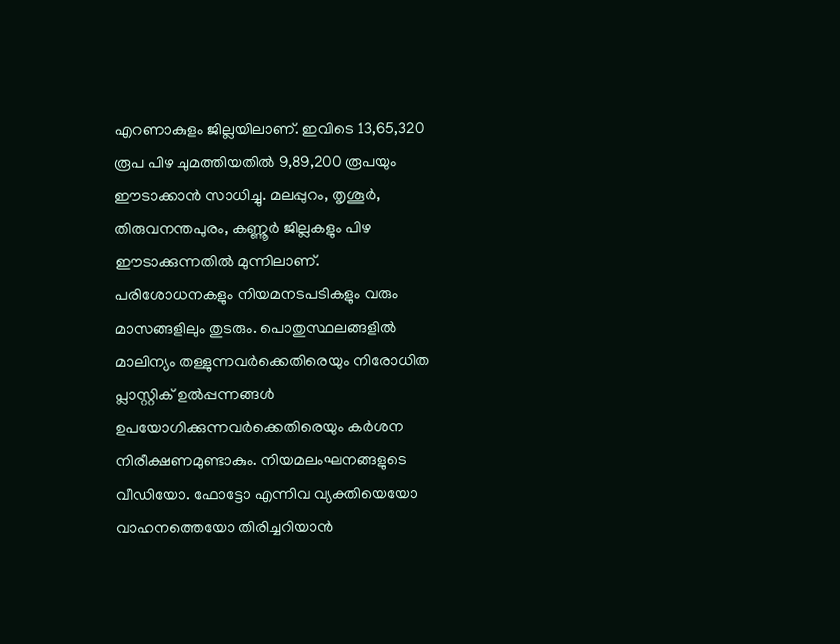എറണാകുളം ജില്ലയിലാണ്. ഇവിടെ 13,65,320 രൂപ പിഴ ചുമത്തിയതിൽ 9,89,200 രൂപയും ഈടാക്കാൻ സാധിച്ചു. മലപ്പുറം, തൃശൂർ, തിരുവനന്തപുരം, കണ്ണൂർ ജില്ലകളും പിഴ ഈടാക്കുന്നതിൽ മുന്നിലാണ്.
പരിശോധനകളും നിയമനടപടികളും വരും മാസങ്ങളിലും തുടരും. പൊതുസ്ഥലങ്ങളിൽ മാലിന്യം തള്ളുന്നവർക്കെതിരെയും നിരോധിത പ്ലാസ്റ്റിക് ഉൽപ്പന്നങ്ങൾ ഉപയോഗിക്കുന്നവർക്കെതിരെയും കർശന നിരീക്ഷണമുണ്ടാകും. നിയമലംഘനങ്ങളുടെ വീഡിയോ. ഫോട്ടോ എന്നിവ വ്യക്തിയെയോ വാഹനത്തെയോ തിരിച്ചറിയാൻ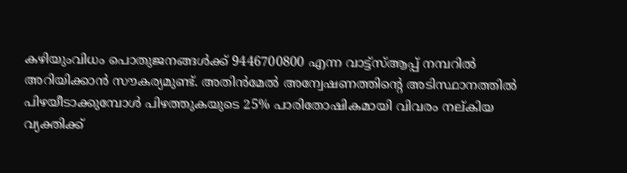കഴിയുംവിധം പൊതുജനങ്ങള്‍ക്ക് 9446700800 എന്ന വാട്ട്സ്ആപ്പ് നമ്പറിൽ അറിയിക്കാൻ സൗകര്യമുണ്ട്. അതിൻമേൽ അന്വേഷണത്തിന്റെ അടിസ്ഥാനത്തിൽ പിഴയീടാക്കുമ്പോൾ പിഴത്തുകയുടെ 25% പാരിതോഷികമായി വിവരം നല്കിയ വ്യക്തിക്ക്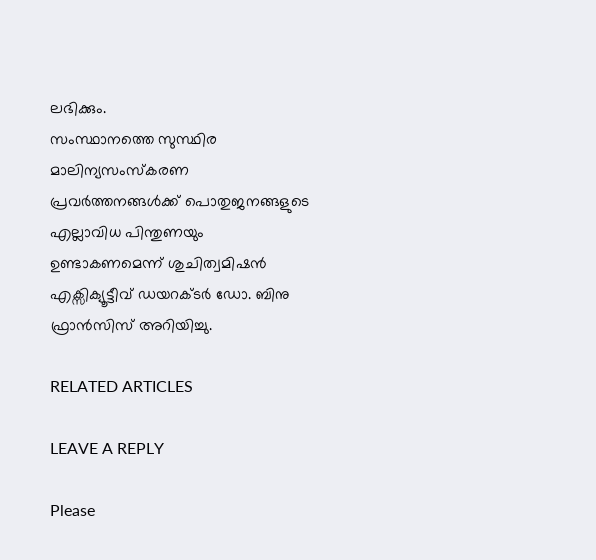ലഭിക്കും.
സംസ്ഥാനത്തെ സുസ്ഥിര മാലിന്യസംസ്കരണ പ്രവര്‍ത്തനങ്ങള്‍ക്ക് പൊതുജനങ്ങളുടെ എല്ലാവിധ പിന്തുണയും ഉണ്ടാകണമെന്ന് ശുചിത്വമിഷന്‍ എക്സിക്യൂട്ടീവ് ഡയറക്ടർ ഡോ. ബിനു ഫ്രാൻസിസ് അറിയിച്ചു.

RELATED ARTICLES

LEAVE A REPLY

Please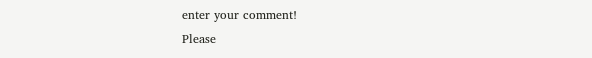enter your comment!
Please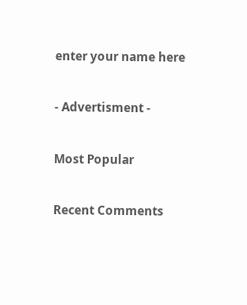enter your name here

- Advertisment -

Most Popular

Recent Comments